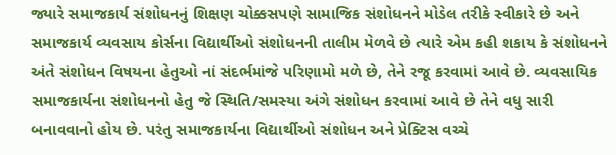જ્યારે સમાજકાર્ય સંશોધનનું શિક્ષણ ચોક્કસપણે સામાજિક સંશોધનને મોડેલ તરીકે સ્વીકારે છે અને સમાજકાર્ય વ્યવસાય કોર્સના વિદ્યાર્થીઓ સંશોધનની તાલીમ મેળવે છે ત્યારે એમ કહી શકાય કે સંશોધનને અંતે સંશોધન વિષયના હેતુઓ નાં સંદર્ભમાંજે પરિણામો મળે છે, તેને રજૂ કરવામાં આવે છે. વ્યવસાયિક સમાજકાર્યના સંશોધનનો હેતુ જે સ્થિતિ/સમસ્યા અંગે સંશોધન કરવામાં આવે છે તેને વધુ સારી બનાવવાનો હોય છે. પરંતુ સમાજકાર્યના વિદ્યાર્થીઓ સંશોધન અને પ્રેક્ટિસ વચ્ચે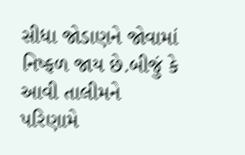સીધા જોડાણને જોવામાં નિષ્ફળ જાય છે.બીજું કે આવી તાલીમને પરિણામે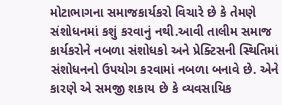મોટાભાગના સમાજકાર્યકરો વિચારે છે કે તેમણે સંશોધનમાં કશું કરવાનું નથી.આવી તાલીમ સમાજ કાર્યકરોને નબળા સંશોધકો અને પ્રેક્ટિસની સ્થિતિમાં સંશોધનનો ઉપયોગ કરવામાં નબળા બનાવે છે. એને કારણે એ સમજી શકાય છે કે વ્યવસાયિક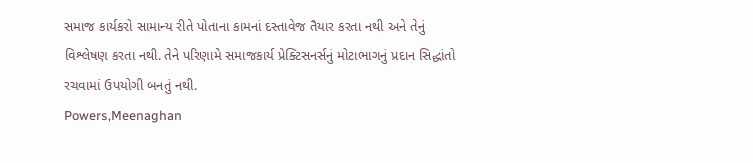સમાજ કાર્યકરો સામાન્ય રીતે પોતાના કામનાં દસ્તાવેજ તૈયાર કરતા નથી અને તેનું વિશ્લેષણ કરતા નથી. તેને પરિણામે સમાજકાર્ય પ્રેક્ટિસનર્સનું મોટાભાગનું પ્રદાન સિદ્ધાંતો રચવામાં ઉપયોગી બનતું નથી.
Powers,Meenaghan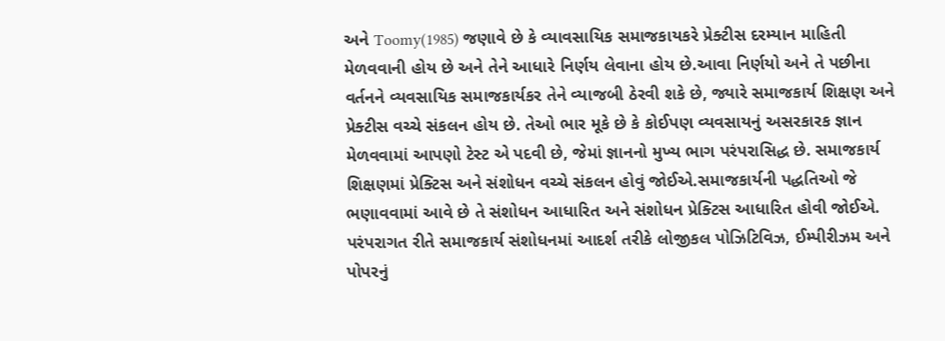અને Toomy(1985) જણાવે છે કે વ્યાવસાયિક સમાજકાયકરે પ્રેક્ટીસ દરમ્યાન માહિતી મેળવવાની હોય છે અને તેને આધારે નિર્ણય લેવાના હોય છે.આવા નિર્ણયો અને તે પછીના વર્તનને વ્યવસાયિક સમાજકાર્યકર તેને વ્યાજબી ઠેરવી શકે છે, જ્યારે સમાજકાર્ય શિક્ષણ અને પ્રેક્ટીસ વચ્ચે સંકલન હોય છે. તેઓ ભાર મૂકે છે કે કોઈપણ વ્યવસાયનું અસરકારક જ્ઞાન મેળવવામાં આપણો ટેસ્ટ એ પદવી છે, જેમાં જ્ઞાનનો મુખ્ય ભાગ પરંપરાસિદ્ધ છે. સમાજકાર્ય શિક્ષણમાં પ્રેક્ટિસ અને સંશોધન વચ્ચે સંકલન હોવું જોઈએ.સમાજકાર્યની પદ્ધતિઓ જે ભણાવવામાં આવે છે તે સંશોધન આધારિત અને સંશોધન પ્રેક્ટિસ આધારિત હોવી જોઈએ.
પરંપરાગત રીતે સમાજકાર્ય સંશોધનમાં આદર્શ તરીકે લોજીકલ પોઝિટિવિઝ, ઈમ્પીરીઝમ અને પોપરનું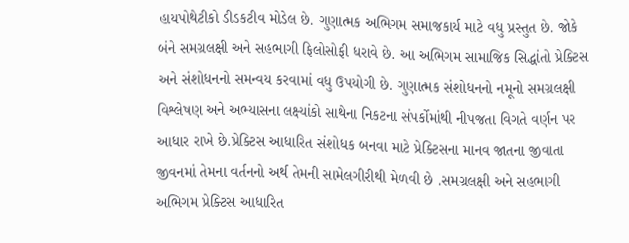હાયપોથેટીકો ડીડકટીવ મોડેલ છે. ગુણાત્મક અભિગમ સમાજકાર્ય માટે વધુ પ્રસ્તુત છે. જોકે બંને સમગ્રલક્ષી અને સહભાગી ફિલોસોફી ધરાવે છે. આ અભિગમ સામાજિક સિદ્ધાંતો પ્રેક્ટિસ અને સંશોધનનો સમન્વય કરવામાં વધુ ઉપયોગી છે. ગુણાત્મક સંશોધનનો નમૂનો સમગ્રલક્ષી વિશ્લેષણ અને અભ્યાસના લક્ષ્યાંકો સાથેના નિકટના સંપર્કોમાંથી નીપજતા વિગતે વર્ણન પર આધાર રાખે છે.પ્રેક્ટિસ આધારિત સંશોધક બનવા માટે પ્રેક્ટિસના માનવ જાતના જીવાતા જીવનમાં તેમના વર્તનનો અર્થ તેમની સામેલગીરીથી મેળવી છે .સમગ્રલક્ષી અને સહભાગી અભિગમ પ્રેક્ટિસ આધારિત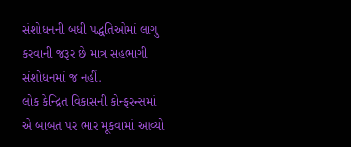સંશોધનની બધી પદ્ધતિઓમાં લાગુ કરવાની જરૂર છે માત્ર સહભાગી સંશોધનમાં જ નહીં.
લોક કેન્દ્રિત વિકાસની કોન્ફરન્સમાં એ બાબત પર ભાર મૂકવામાં આવ્યો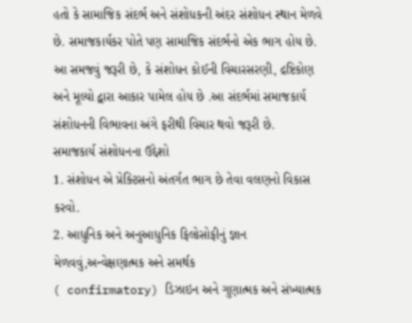હતો કે સામાજિક સંદર્ભ અને સંશોધકની અંદર સંશોધન સ્થાન મેળવે છે. સમાજકાર્યકર પોતે પણ સામાજિક સંદર્ભનો એક ભાગ હોય છે. આ સમજવું જરૂરી છે, કે સંશોધન કોઈની વિચારસરણી, દ્રષ્ટિકોણ અને મૂલ્યો દ્વારા આકાર પામેલ હોય છે .આ સંદર્ભમાં સમાજકાર્ય સંશોધનની વિભાવના અંગે ફરીથી વિચાર થવો જરૂરી છે.
સમાજકાર્ય સંશોધનના ઉદ્દેશો
1. સંશોધન એ પ્રેક્ટિસનો અંતર્ગત ભાગ છે તેવા વલણનો વિકાસ કરવો.
2. આધુનિક અને અનુઆધુનિક ફિલોસોફીનું જ્ઞાન મેળવવું,અન્વેક્ષણાત્મક અને સમર્થક
( confirmatory) ડિઝાઇન અને ગુણાત્મક અને સંખ્યાત્મક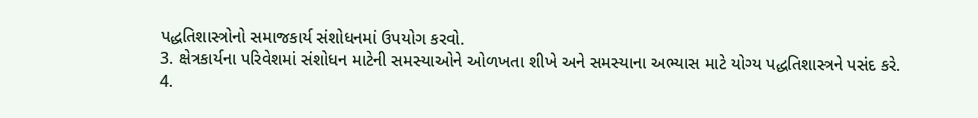પદ્ધતિશાસ્ત્રોનો સમાજકાર્ય સંશોધનમાં ઉપયોગ કરવો.
3. ક્ષેત્રકાર્યના પરિવેશમાં સંશોધન માટેની સમસ્યાઓને ઓળખતા શીખે અને સમસ્યાના અભ્યાસ માટે યોગ્ય પદ્ધતિશાસ્ત્રને પસંદ કરે.
4.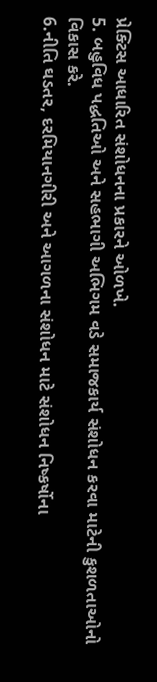પ્રેક્ટિસ આધારિત સંશોધનના પ્રકારને ઓળખે.
5. બહુવિધ પદ્ધતિઓ અને સહભાગી અભિગમ વડે સમાજકાર્ય સંશોધન કરવા માટેની કુશળતાઓનો વિકાસ કરે.
6.નીતિ ઘડતર, દરમિયાનગીરી અને આગળના સંશોધન માટે સંશોધન નિષ્કર્ષોના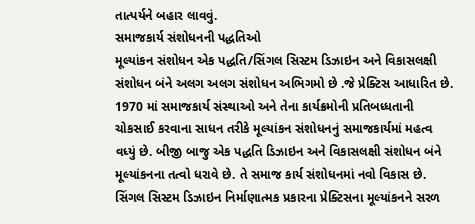તાત્પર્યને બહાર લાવવું.
સમાજકાર્ય સંશોધનની પદ્ધતિઓ
મૂલ્યાંકન સંશોધન એક પદ્ધતિ/સિંગલ સિસ્ટમ ડિઝાઇન અને વિકાસલક્ષી સંશોધન બંને અલગ અલગ સંશોધન અભિગમો છે .જે પ્રેક્ટિસ આધારિત છે. 1970 માં સમાજકાર્ય સંસ્થાઓ અને તેના કાર્યક્રમોની પ્રતિબધ્ધતાની ચોકસાઈ કરવાના સાધન તરીકે મૂલ્યાંકન સંશોધનનું સમાજકાર્યમાં મહત્વ વધ્યું છે. બીજી બાજુ એક પદ્ધતિ ડિઝાઇન અને વિકાસલક્ષી સંશોધન બંને મૂલ્યાંકનના તત્વો ધરાવે છે. તે સમાજ કાર્ય સંશોધનમાં નવો વિકાસ છે. સિંગલ સિસ્ટમ ડિઝાઇન નિર્માણાત્મક પ્રકારના પ્રેક્ટિસના મૂલ્યાંકનને સરળ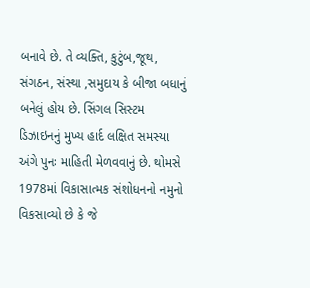બનાવે છે. તે વ્યક્તિ, કુટુંબ,જૂથ, સંગઠન, સંસ્થા ,સમુદાય કે બીજા બધાનું બનેલું હોય છે. સિંગલ સિસ્ટમ ડિઝાઇનનું મુખ્ય હાર્દ લક્ષિત સમસ્યા અંગે પુનઃ માહિતી મેળવવાનું છે. થોમસે 1978માં વિકાસાત્મક સંશોધનનો નમુનો વિકસાવ્યો છે કે જે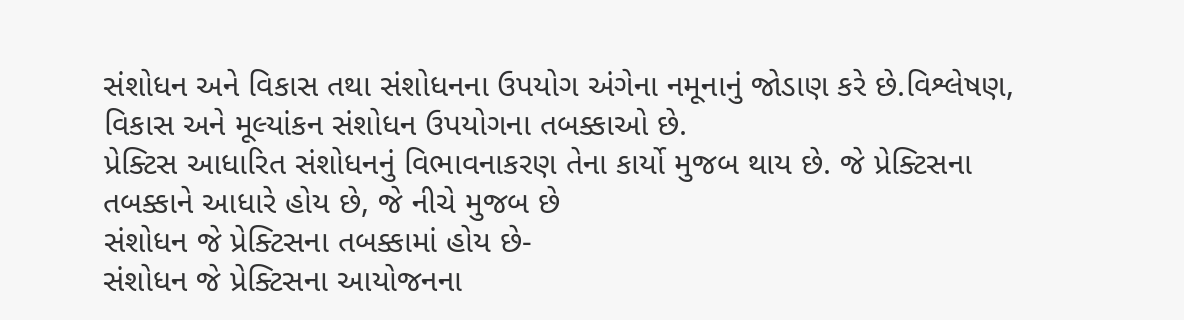સંશોધન અને વિકાસ તથા સંશોધનના ઉપયોગ અંગેના નમૂનાનું જોડાણ કરે છે.વિશ્લેષણ, વિકાસ અને મૂલ્યાંકન સંશોધન ઉપયોગના તબક્કાઓ છે.
પ્રેક્ટિસ આધારિત સંશોધનનું વિભાવનાકરણ તેના કાર્યો મુજબ થાય છે. જે પ્રેક્ટિસના તબક્કાને આધારે હોય છે, જે નીચે મુજબ છે
સંશોધન જે પ્રેક્ટિસના તબક્કામાં હોય છે-
સંશોધન જે પ્રેક્ટિસના આયોજનના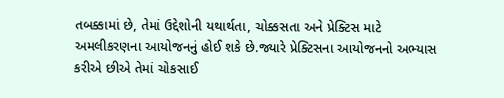તબક્કામાં છે, તેમાં ઉદ્દેશોની યથાર્થતા, ચોક્કસતા અને પ્રેક્ટિસ માટે અમલીકરણના આયોજનનું હોઈ શકે છે.જ્યારે પ્રેક્ટિસના આયોજનનો અભ્યાસ કરીએ છીએ તેમાં ચોકસાઈ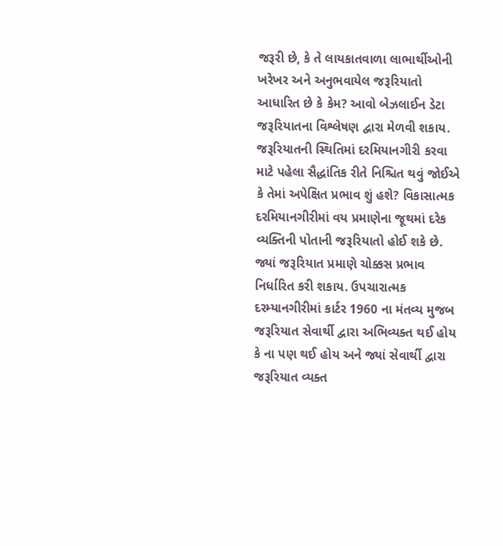જરૂરી છે, કે તે લાયકાતવાળા લાભાર્થીઓની ખરેખર અને અનુભવાયેલ જરૂરિયાતો આધારિત છે કે કેમ? આવો બેઝલાઈન ડેટા જરૂરિયાતના વિશ્લેષણ દ્વારા મેળવી શકાય. જરૂરિયાતની સ્થિતિમાં દરમિયાનગીરી કરવા માટે પહેલા સૈદ્ધાંતિક રીતે નિશ્ચિત થવું જોઈએ કે તેમાં અપેક્ષિત પ્રભાવ શું હશે? વિકાસાત્મક દરમિયાનગીરીમાં વય પ્રમાણેના જૂથમાં દરેક વ્યક્તિની પોતાની જરૂરિયાતો હોઈ શકે છે. જ્યાં જરૂરિયાત પ્રમાણે ચોક્કસ પ્રભાવ નિર્ધારિત કરી શકાય. ઉપચારાત્મક દરમ્યાનગીરીમાં કાર્ટર 1960 ના મંતવ્ય મુજબ જરૂરિયાત સેવાર્થી દ્વારા અભિવ્યક્ત થઈ હોય કે ના પણ થઈ હોય અને જ્યાં સેવાર્થી દ્વારા જરૂરિયાત વ્યક્ત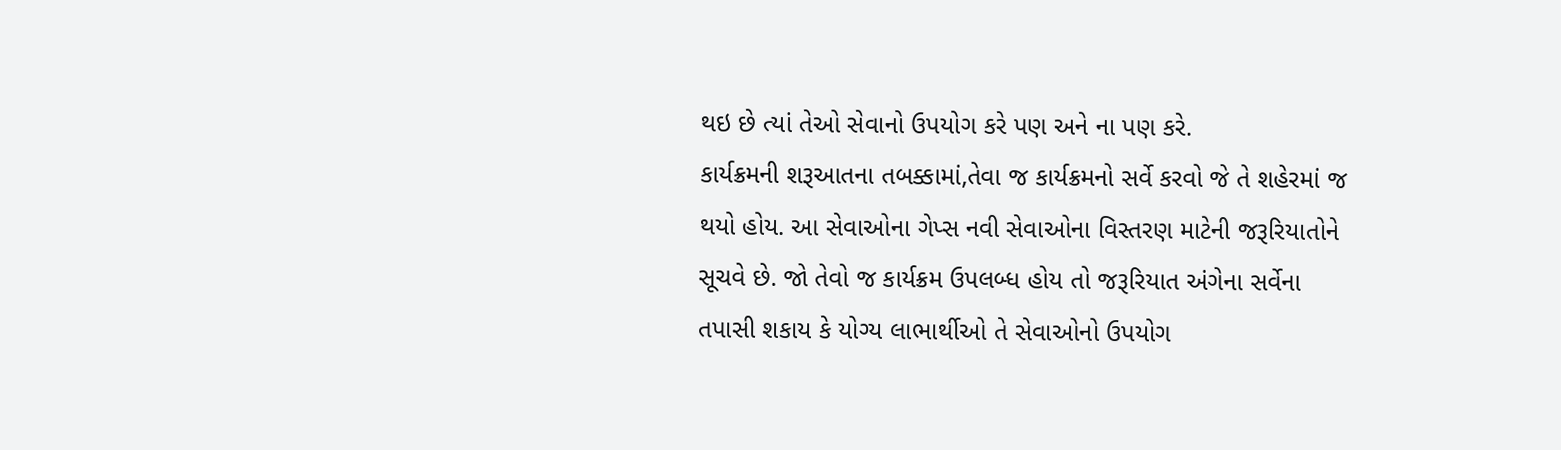થઇ છે ત્યાં તેઓ સેવાનો ઉપયોગ કરે પણ અને ના પણ કરે.
કાર્યક્રમની શરૂઆતના તબક્કામાં,તેવા જ કાર્યક્રમનો સર્વે કરવો જે તે શહેરમાં જ થયો હોય. આ સેવાઓના ગેપ્સ નવી સેવાઓના વિસ્તરણ માટેની જરૂરિયાતોને સૂચવે છે. જો તેવો જ કાર્યક્રમ ઉપલબ્ધ હોય તો જરૂરિયાત અંગેના સર્વેના તપાસી શકાય કે યોગ્ય લાભાર્થીઓ તે સેવાઓનો ઉપયોગ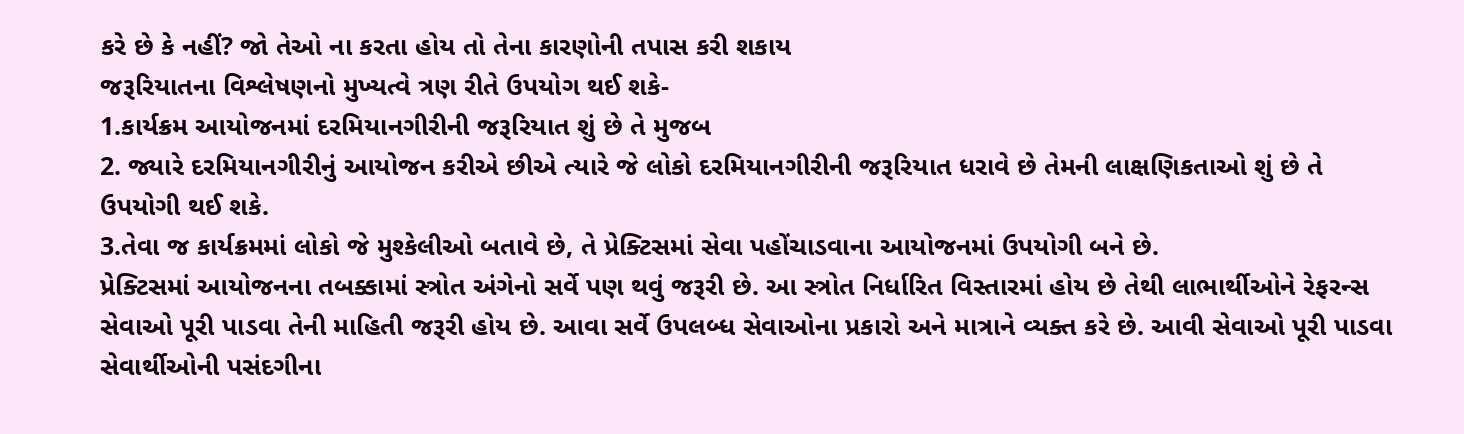કરે છે કે નહીં? જો તેઓ ના કરતા હોય તો તેના કારણોની તપાસ કરી શકાય
જરૂરિયાતના વિશ્લેષણનો મુખ્યત્વે ત્રણ રીતે ઉપયોગ થઈ શકે-
1.કાર્યક્રમ આયોજનમાં દરમિયાનગીરીની જરૂરિયાત શું છે તે મુજબ
2. જ્યારે દરમિયાનગીરીનું આયોજન કરીએ છીએ ત્યારે જે લોકો દરમિયાનગીરીની જરૂરિયાત ધરાવે છે તેમની લાક્ષણિકતાઓ શું છે તે ઉપયોગી થઈ શકે.
3.તેવા જ કાર્યક્રમમાં લોકો જે મુશ્કેલીઓ બતાવે છે, તે પ્રેક્ટિસમાં સેવા પહોંચાડવાના આયોજનમાં ઉપયોગી બને છે.
પ્રેક્ટિસમાં આયોજનના તબક્કામાં સ્ત્રોત અંગેનો સર્વે પણ થવું જરૂરી છે. આ સ્ત્રોત નિર્ધારિત વિસ્તારમાં હોય છે તેથી લાભાર્થીઓને રેફરન્સ સેવાઓ પૂરી પાડવા તેની માહિતી જરૂરી હોય છે. આવા સર્વે ઉપલબ્ધ સેવાઓના પ્રકારો અને માત્રાને વ્યક્ત કરે છે. આવી સેવાઓ પૂરી પાડવા સેવાર્થીઓની પસંદગીના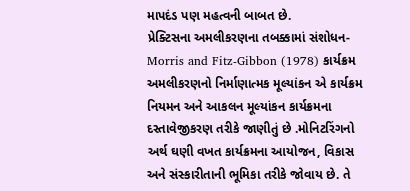માપદંડ પણ મહત્વની બાબત છે.
પ્રેક્ટિસના અમલીકરણના તબક્કામાં સંશોધન-
Morris and Fitz-Gibbon (1978) કાર્યક્રમ અમલીકરણનો નિર્માણાત્મક મૂલ્યાંકન એ કાર્યક્રમ નિયમન અને આકલન મૂલ્યાંકન કાર્યક્રમના દસ્તાવેજીકરણ તરીકે જાણીતું છે .મોનિટરિંગનો અર્થ ઘણી વખત કાર્યક્રમના આયોજન, વિકાસ અને સંસ્કારીતાની ભૂમિકા તરીકે જોવાય છે. તે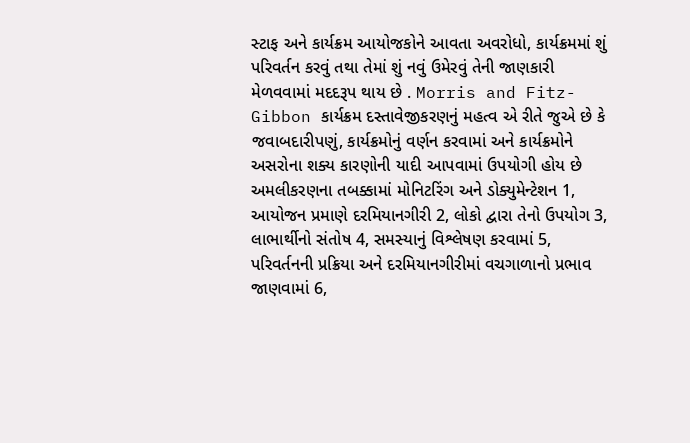સ્ટાફ અને કાર્યક્રમ આયોજકોને આવતા અવરોધો, કાર્યક્રમમાં શું પરિવર્તન કરવું તથા તેમાં શું નવું ઉમેરવું તેની જાણકારી મેળવવામાં મદદરૂપ થાય છે . Morris and Fitz-Gibbon કાર્યક્રમ દસ્તાવેજીકરણનું મહત્વ એ રીતે જુએ છે કે જવાબદારીપણું, કાર્યક્રમોનું વર્ણન કરવામાં અને કાર્યક્રમોને અસરોના શક્ય કારણોની યાદી આપવામાં ઉપયોગી હોય છે
અમલીકરણના તબક્કામાં મોનિટરિંગ અને ડોક્યુમેન્ટેશન 1, આયોજન પ્રમાણે દરમિયાનગીરી 2, લોકો દ્વારા તેનો ઉપયોગ 3, લાભાર્થીનો સંતોષ 4, સમસ્યાનું વિશ્લેષણ કરવામાં 5, પરિવર્તનની પ્રક્રિયા અને દરમિયાનગીરીમાં વચગાળાનો પ્રભાવ જાણવામાં 6,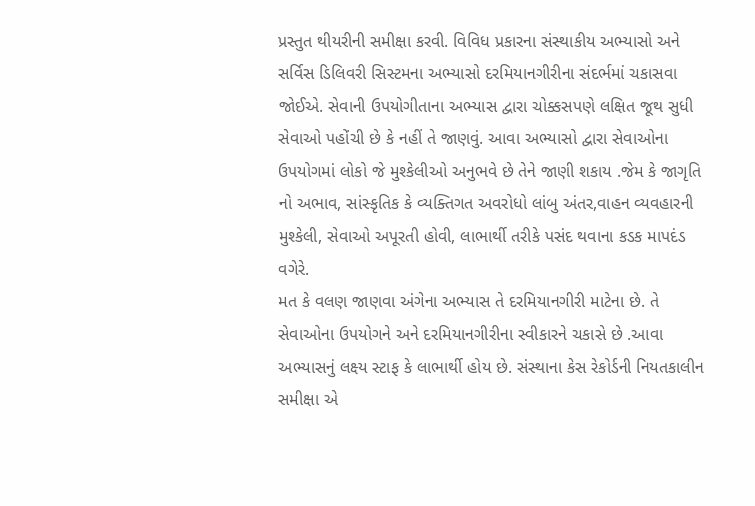પ્રસ્તુત થીયરીની સમીક્ષા કરવી. વિવિધ પ્રકારના સંસ્થાકીય અભ્યાસો અને સર્વિસ ડિલિવરી સિસ્ટમના અભ્યાસો દરમિયાનગીરીના સંદર્ભમાં ચકાસવા જોઈએ. સેવાની ઉપયોગીતાના અભ્યાસ દ્વારા ચોક્કસપણે લક્ષિત જૂથ સુધી સેવાઓ પહોંચી છે કે નહીં તે જાણવું. આવા અભ્યાસો દ્વારા સેવાઓના ઉપયોગમાં લોકો જે મુશ્કેલીઓ અનુભવે છે તેને જાણી શકાય .જેમ કે જાગૃતિ નો અભાવ, સાંસ્કૃતિક કે વ્યક્તિગત અવરોધો લાંબુ અંતર,વાહન વ્યવહારની મુશ્કેલી, સેવાઓ અપૂરતી હોવી, લાભાર્થી તરીકે પસંદ થવાના કડક માપદંડ વગેરે.
મત કે વલણ જાણવા અંગેના અભ્યાસ તે દરમિયાનગીરી માટેના છે. તે સેવાઓના ઉપયોગને અને દરમિયાનગીરીના સ્વીકારને ચકાસે છે .આવા અભ્યાસનું લક્ષ્ય સ્ટાફ કે લાભાર્થી હોય છે. સંસ્થાના કેસ રેકોર્ડની નિયતકાલીન સમીક્ષા એ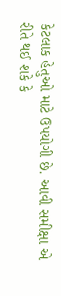કેટલાક હેતુઓ માટે ઉપયોગી છે. આવી સમીક્ષા એ રીતે થઈ શકે કે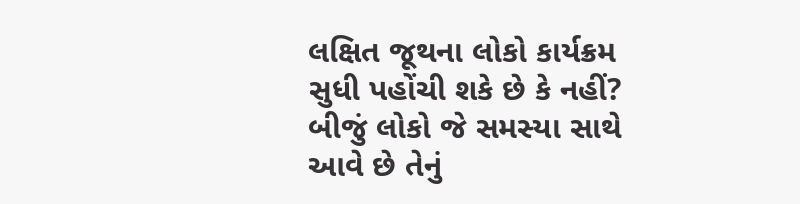લક્ષિત જૂથના લોકો કાર્યક્રમ સુધી પહોંચી શકે છે કે નહીં? બીજું લોકો જે સમસ્યા સાથે આવે છે તેનું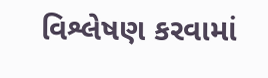વિશ્લેષણ કરવામાં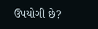ઉપયોગી છે?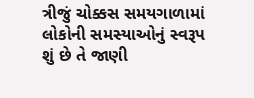ત્રીજું ચોક્કસ સમયગાળામાં લોકોની સમસ્યાઓનું સ્વરૂપ શું છે તે જાણી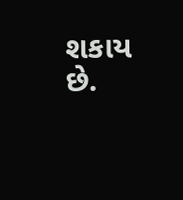શકાય છે.